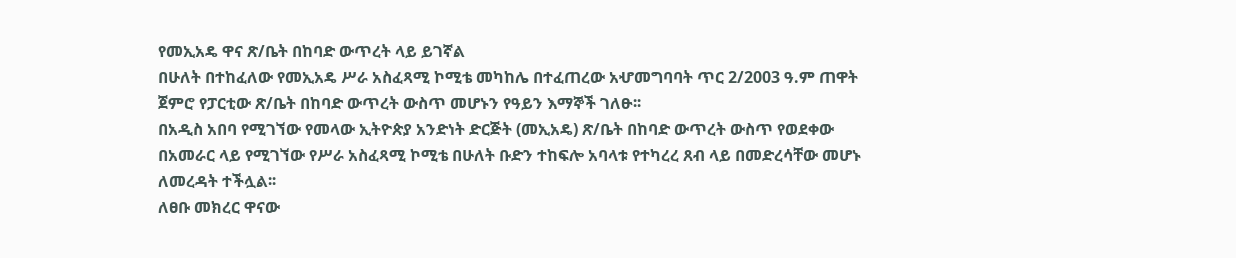የመኢአዴ ዋና ጽ/ቤት በከባድ ውጥረት ላይ ይገኛል
በሁለት በተከፈለው የመኢአዴ ሥራ አስፈጻሚ ኮሚቴ መካከሌ በተፈጠረው አሇመግባባት ጥር 2/2003 ዓ.ም ጠዋት ጀምሮ የፓርቲው ጽ/ቤት በከባድ ውጥረት ውስጥ መሆኑን የዓይን እማኞች ገለፁ፡፡
በአዲስ አበባ የሚገኘው የመላው ኢትዮጵያ አንድነት ድርጅት (መኢአዴ) ጽ/ቤት በከባድ ውጥረት ውስጥ የወደቀው በአመራር ላይ የሚገኘው የሥራ አስፈጻሚ ኮሚቴ በሁለት ቡድን ተከፍሎ አባላቱ የተካረረ ጸብ ላይ በመድረሳቸው መሆኑ ለመረዳት ተችሏል፡፡
ለፀቡ መክረር ዋናው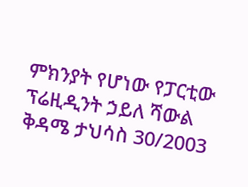ምክንያት የሆነው የፓርቲው ፕሬዚዲንት ኃይለ ሻውል ቅዳሜ ታህሳስ 30/2003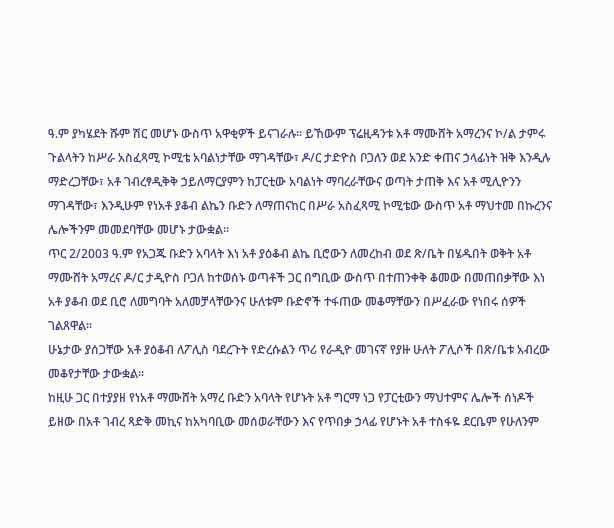ዓ.ም ያካሄደት ሹም ሽር መሆኑ ውስጥ አዋቂዎች ይናገራሉ፡፡ ይኸውም ፕሬዚዳንቱ አቶ ማሙሸት አማረንና ኮ/ል ታምሩ ጉልላትን ከሥራ አስፈጻሚ ኮሚቴ አባልነታቸው ማገዳቸው፣ ዶ/ር ታድዮስ ቦጋለን ወደ አንድ ቀጠና ኃላፊነት ዝቅ እንዲሉ ማድረጋቸው፣ አቶ ገብረፃዲቅቅ ኃይለማርያምን ከፓርቲው አባልነት ማባረራቸውና ወጣት ታጠቅ እና አቶ ሚሊዮንን ማገዳቸው፣ እንዲሁም የነአቶ ያቆብ ልኬን ቡድን ለማጠናከር በሥራ አስፈጻሚ ኮሚቴው ውስጥ አቶ ማህተመ በኩረንና ሌሎችንም መመደባቸው መሆኑ ታውቋል፡፡
ጥር 2/2003 ዓ.ም የአጋጁ ቡድን አባላት እነ አቶ ያዕቆብ ልኬ ቢሮውን ለመረከብ ወደ ጽ/ቤት በሄዱበት ወቅት አቶ ማሙሸት አማረና ዶ/ር ታዲዮስ ቦጋለ ከተወሰኑ ወጣቶች ጋር በግቢው ውስጥ በተጠንቀቅ ቆመው በመጠበቃቸው እነ አቶ ያቆብ ወደ ቢሮ ለመግባት አለመቻላቸውንና ሁለቱም ቡድኖች ተፋጠው መቆማቸውን በሥፈራው የነበሩ ሰዎች ገልጸዋል፡፡
ሁኔታው ያሰጋቸው አቶ ያዕቆብ ለፖሊስ ባደረጉት የድረሱልን ጥሪ የራዲዮ መገናኛ የያዙ ሁለት ፖሊሶች በጽ/ቤቱ አብረው መቆየታቸው ታውቋል፡፡
ከዚሁ ጋር በተያያዘ የነአቶ ማሙሸት አማረ ቡድን አባላት የሆኑት አቶ ግርማ ነጋ የፓርቲውን ማህተምና ሌሎች ሰነዶች ይዘው በአቶ ገብረ ጻድቅ መኪና ከአካባቢው መሰወራቸውን እና የጥበቃ ኃላፊ የሆኑት አቶ ተስፋዬ ደርቤም የሁለንም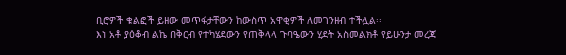ቢሮዎች ቁልፎች ይዘው መጥፋታቸውን ከውስጥ አዋቂዎች ለመገንዘብ ተችሏል፡፡
እነ አቶ ያዕቆብ ልኬ በቅርብ የተካሄደውን የጠቅላላ ጉባዔውን ሂደት አስመልክቶ የይሁንታ መረጃ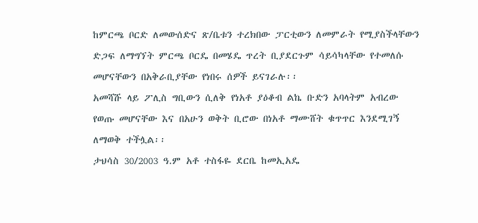ከምርጫ ቦርድ ለመውሰድና ጽ/ቤቱን ተረክበው ፓርቲውን ለመምራት የሚያስችላቸውን ድጋፍ ለማግኘት ምርጫ ቦርዴ በመሄዴ ጥረት ቢያደርጉም ሳይሳካላቸው የተመለሱ መሆናቸውን በአቅራቢያቸው የነበሩ ሰዎች ይናገራሉ፡፡
አመሻሹ ላይ ፖሊስ ግቢውን ሲለቅ የነአቶ ያዕቆብ ልኬ ቡድን አባላትም አብረው የወጡ መሆናቸው እና በአሁን ወቅት ቢሮው በነአቶ ማሙሸት ቁጥጥር እንደሚገኝ ለማወቅ ተችሏል፡፡
ታህሳስ 30/2003 ዓ.ም አቶ ተስፋዬ ደርቤ ከመኢአዴ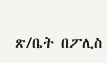ጽ/ቤት በፖሊስ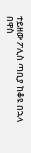ተይዘው ፖሊስ ጣቢያ ከቆዩ በኋላ በዋስ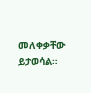መለቀቃቸው ይታወሳል።